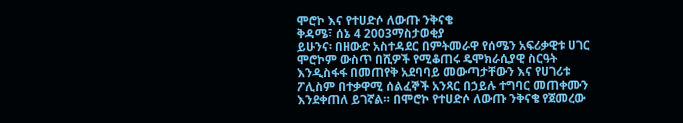ሞሮኮ እና የተሀድሶ ለውጡ ንቅናቄ
ቅዳሜ፣ ሰኔ 4 2003ማስታወቂያ
ይሁንና፡ በዘውድ አስተዳደር በምትመራዋ የሰሜን አፍሪቃዊቱ ሀገር ሞሮኮም ውስጥ በሺዎች የሚቆጠሩ ዴሞክራሲያዊ ስርዓት እንዲስፋፋ በመጠየቅ አደባባይ መውጣታቸውን እና የሀገሪቱ ፖሊስም በተቃዋሚ ሰልፈኞች አንጻር በኃይሉ ተግባር መጠቀሙን እንደቀጠለ ይገኛል። በሞሮኮ የተሀድሶ ለውጡ ንቅናቄ የጀመረው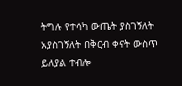ትግሉ የተሳካ ውጤት ያስገኝለት አያስገኝለት በቅርብ ቀናት ውስጥ ይለያል ተብሎ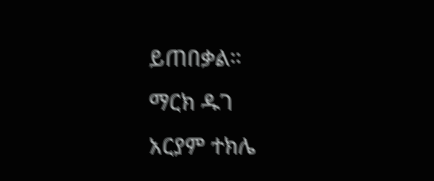ይጠበቃል።
ማርክ ዱገ
አርያም ተክሌ